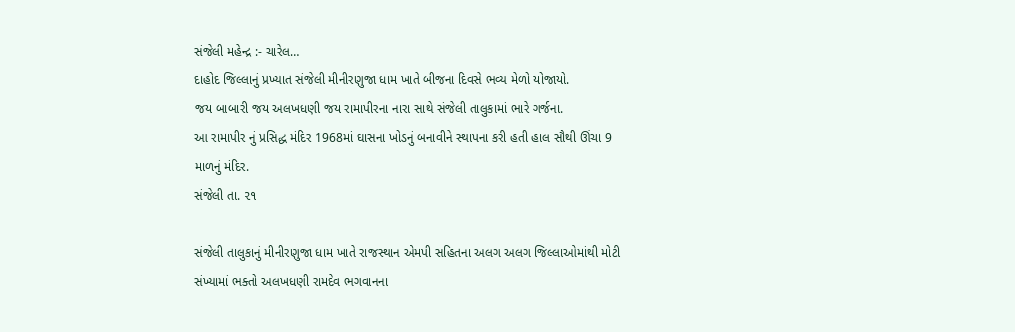સંજેલી મહેન્દ્ર :- ચારેલ…
દાહોદ જિલ્લાનું પ્રખ્યાત સંજેલી મીનીરણુજા ધામ ખાતે બીજના દિવસે ભવ્ય મેળો યોજાયો.
જય બાબારી જય અલખધણી જય રામાપીરના નારા સાથે સંજેલી તાલુકામાં ભારે ગર્જના.
આ રામાપીર નું પ્રસિદ્ધ મંદિર 1968માં ઘાસના ખોડનું બનાવીને સ્થાપના કરી હતી હાલ સૌથી ઊંચા 9 માળનું મંદિર.
સંજેલી તા. ૨૧

સંજેલી તાલુકાનું મીનીરણુજા ધામ ખાતે રાજસ્થાન એમપી સહિતના અલગ અલગ જિલ્લાઓમાંથી મોટી સંખ્યામાં ભક્તો અલખધણી રામદેવ ભગવાનના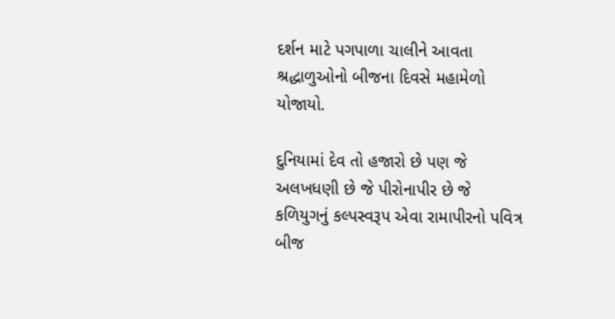દર્શન માટે પગપાળા ચાલીને આવતા શ્રદ્ધાળુઓનો બીજના દિવસે મહામેળો યોજાયો.

દુનિયામાં દેવ તો હજારો છે પણ જે અલખધણી છે જે પીરોનાપીર છે જે કળિયુગનું કલ્પસ્વરૂપ એવા રામાપીરનો પવિત્ર બીજ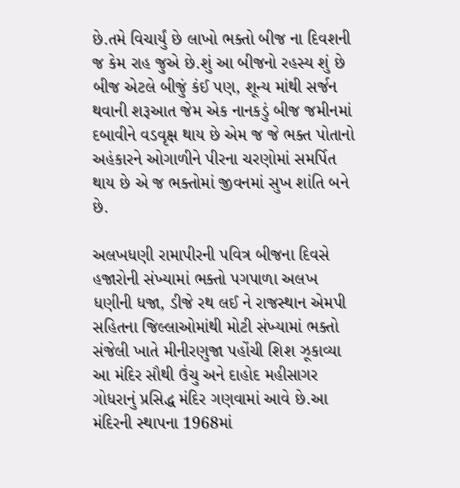છે.તમે વિચાર્યું છે લાખો ભક્તો બીજ ના દિવશની જ કેમ રાહ જુએ છે.શું આ બીજનો રહસ્ય શું છે બીજ એટલે બીજું કંઈ પણ, શૂન્ય માંથી સર્જન થવાની શરૂઆત જેમ એક નાનકડું બીજ જમીનમાં દબાવીને વડવૃક્ષ થાય છે એમ જ જે ભક્ત પોતાનો અહંકારને ઓગાળીને પીરના ચરણોમાં સમર્પિત થાય છે એ જ ભક્તોમાં જીવનમાં સુખ શાંતિ બને છે.

અલખધણી રામાપીરની પવિત્ર બીજના દિવસે હજારોની સંખ્યામાં ભક્તો પગપાળા અલખ ધણીની ધજા, ડીજે રથ લઈ ને રાજસ્થાન એમપી સહિતના જિલ્લાઓમાંથી મોટી સંખ્યામાં ભક્તો સંજેલી ખાતે મીનીરણુજા પહોંચી શિશ ઝૂકાવ્યા આ મંદિર સૌથી ઉંચુ અને દાહોદ મહીસાગર ગોધરાનું પ્રસિદ્ધ મંદિર ગણવામાં આવે છે.આ મંદિરની સ્થાપના 1968માં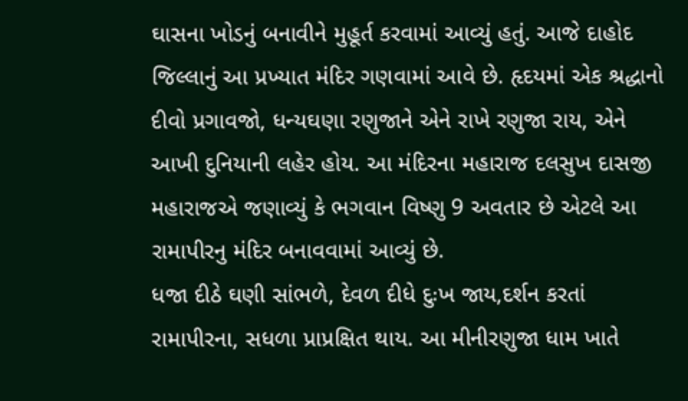ઘાસના ખોડનું બનાવીને મુહૂર્ત કરવામાં આવ્યું હતું. આજે દાહોદ જિલ્લાનું આ પ્રખ્યાત મંદિર ગણવામાં આવે છે. હૃદયમાં એક શ્રદ્ધાનો દીવો પ્રગાવજો, ધન્યઘણા રણુજાને એને રાખે રણુજા રાય, એને આખી દુનિયાની લહેર હોય. આ મંદિરના મહારાજ દલસુખ દાસજી મહારાજએ જણાવ્યું કે ભગવાન વિષ્ણુ 9 અવતાર છે એટલે આ રામાપીરનુ મંદિર બનાવવામાં આવ્યું છે.
ધજા દીઠે ઘણી સાંભળે, દેવળ દીધે દુઃખ જાય,દર્શન કરતાં રામાપીરના, સધળા પ્રાપ્રક્ષિત થાય. આ મીનીરણુજા ધામ ખાતે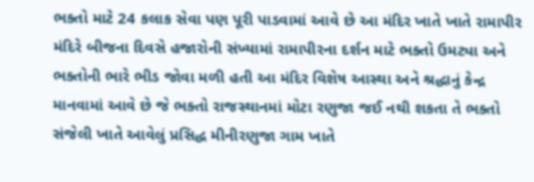ભક્તો માટે 24 કલાક સેવા પણ પૂરી પાડવામાં આવે છે આ મંદિર ખાતે ખાતે રામાપીર મંદિરે બીજના દિવસે હજારોની સંખ્યામાં રામાપીરના દર્શન માટે ભક્તો ઉમટ્યા અને ભક્તોની ભારે ભીડ જોવા મળી હતી આ મંદિર વિશેષ આસ્થા અને શ્રદ્ધાનું કેન્દ્ર માનવામાં આવે છે જે ભક્તો રાજસ્થાનમાં મોટા રણુજા જઈ નથી શકતા તે ભક્તો સંજેલી ખાતે આવેલું પ્રસિદ્ધ મીનીરણુજા ગામ ખાતે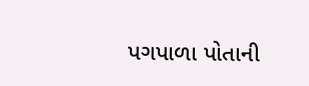પગપાળા પોતાની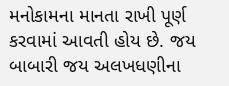મનોકામના માનતા રાખી પૂર્ણ કરવામાં આવતી હોય છે. જય બાબારી જય અલખધણીના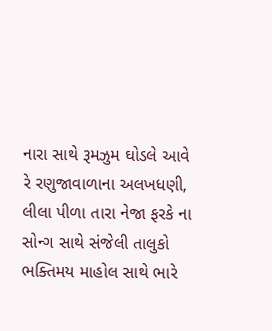નારા સાથે રૂમઝુમ ઘોડલે આવે રે રણુજાવાળાના અલખધણી, લીલા પીળા તારા નેજા ફરકે ના સોન્ગ સાથે સંજેલી તાલુકો ભક્તિમય માહોલ સાથે ભારે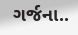ગર્જના..